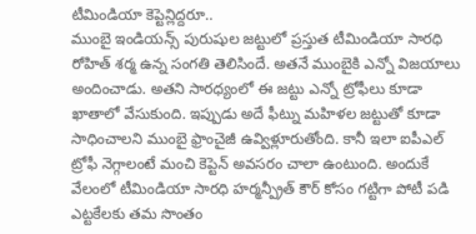టీమిండియా కెప్టెన్లిద్దరూ..
ముంబై ఇండియన్స్ పురుషుల జట్టులో ప్రస్తుత టీమిండియా సారధి రోహిత్ శర్మ ఉన్న సంగతి తెలిసిందే. అతనే ముంబైకి ఎన్నో విజయాలు అందించాడు. అతని సారధ్యంలో ఈ జట్టు ఎన్నో ట్రోఫీలు కూడా ఖాతాలో వేసుకుంది. ఇప్పుడు అదే ఫీట్ను మహిళల జట్టుతో కూడా సాధించాలని ముంబై ఫ్రాంచైజీ ఉవ్విళ్లూరుతోంది. కానీ ఇలా ఐపీఎల్ ట్రోఫీ నెగ్గాలంటే మంచి కెప్టెన్ అవసరం చాలా ఉంటుంది. అందుకే వేలంలో టీమిండియా సారధి హర్మన్ప్రీత్ కౌర్ కోసం గట్టిగా పోటీ పడి ఎట్టకేలకు తమ సొంతం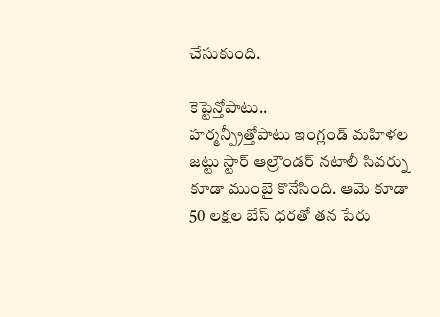చేసుకుంది.

కెప్టెన్తోపాటు..
హర్మన్ప్రీత్తోపాటు ఇంగ్లండ్ మహిళల జట్టు స్టార్ ఆల్రౌండర్ నటాలీ సివర్ను కూడా ముంబై కొనేసింది. ఆమె కూడా 50 లక్షల బేస్ ధరతో తన పేరు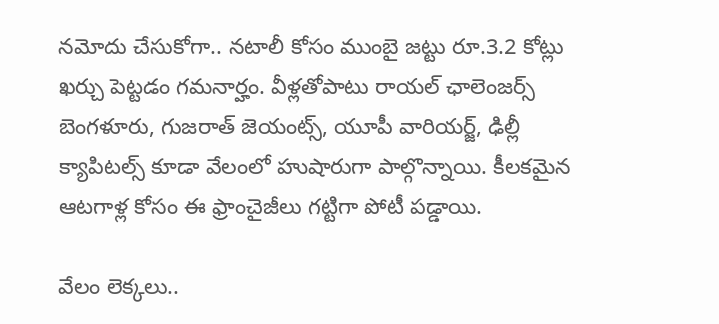నమోదు చేసుకోగా.. నటాలీ కోసం ముంబై జట్టు రూ.3.2 కోట్లు ఖర్చు పెట్టడం గమనార్హం. వీళ్లతోపాటు రాయల్ ఛాలెంజర్స్ బెంగళూరు, గుజరాత్ జెయంట్స్, యూపీ వారియర్జ్, ఢిల్లీ క్యాపిటల్స్ కూడా వేలంలో హుషారుగా పాల్గొన్నాయి. కీలకమైన ఆటగాళ్ల కోసం ఈ ఫ్రాంచైజీలు గట్టిగా పోటీ పడ్డాయి.

వేలం లెక్కలు..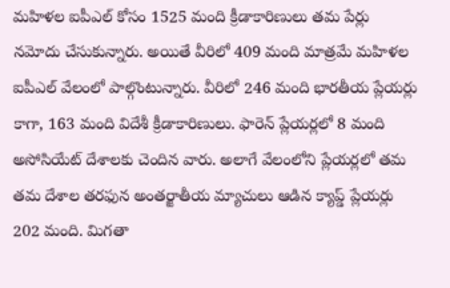మహిళల ఐపీఎల్ కోసం 1525 మంది క్రీడాకారిణులు తమ పేర్లు నమోదు చేసుకున్నారు. అయితే వీరిలో 409 మంది మాత్రమే మహిళల ఐపీఎల్ వేలంలో పాల్గొంటున్నారు. వీరిలో 246 మంది భారతీయ ప్లేయర్లు కాగా, 163 మంది విదేశీ క్రీడాకారిణులు. ఫారెన్ ప్లేయర్లలో 8 మంది అసోసియేట్ దేశాలకు చెందిన వారు. అలాగే వేలంలోని ప్లేయర్లలో తమ తమ దేశాల తరఫున అంతర్జాతీయ మ్యాచులు ఆడిన క్యాప్డ్ ప్లేయర్లు 202 మంది. మిగతా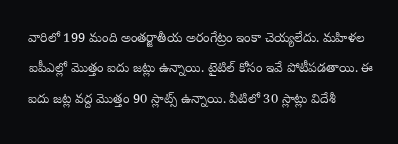వారిలో 199 మంది అంతర్జాతీయ అరంగేట్రం ఇంకా చెయ్యలేదు. మహిళల ఐపీఎల్లో మొత్తం ఐదు జట్లు ఉన్నాయి. టైటిల్ కోసం ఇవే పోటీపడతాయి. ఈ ఐదు జట్ల వద్ద మొత్తం 90 స్లాట్స్ ఉన్నాయి. వీటిలో 30 స్లాట్లు విదేశీ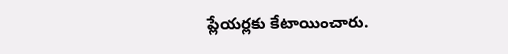ప్లేయర్లకు కేటాయించారు.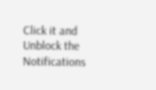Click it and Unblock the Notifications